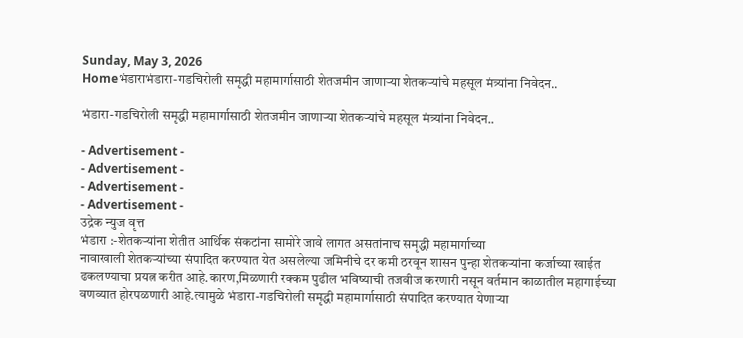Sunday, May 3, 2026
Homeभंडाराभंडारा-गडचिरोली समृद्धी महामार्गासाठी शेतजमीन जाणाऱ्या शेतकऱ्यांचे महसूल मंत्र्यांना निवेदन..

भंडारा-गडचिरोली समृद्धी महामार्गासाठी शेतजमीन जाणाऱ्या शेतकऱ्यांचे महसूल मंत्र्यांना निवेदन..

- Advertisement -
- Advertisement -
- Advertisement -
- Advertisement -
उद्रेक न्युज वृत्त
भंडारा :-शेतकऱ्यांना शेतीत आर्थिक संकटांना सामोरे जावे लागत असतांनाच समृद्धी महामार्गाच्या
नावाखाली शेतकऱ्यांच्या संपादित करण्यात येत असलेल्या जमिनीचे दर कमी ठरवून शासन पुन्हा शेतकऱ्यांना कर्जाच्या खाईत ढकलण्याचा प्रयत्न करीत आहे.कारण,मिळणारी रक्कम पुढील भविष्याची तजवीज करणारी नसून वर्तमान काळातील महागाईच्या वणव्यात होरपळणारी आहे.त्यामुळे भंडारा-गडचिरोली समृद्धी महामार्गासाठी संपादित करण्यात येणाऱ्या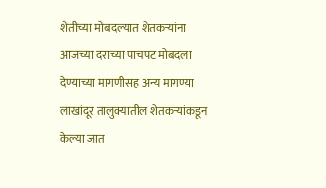शेतीच्या मोबदल्यात शेतकऱ्यांना आजच्या दराच्या पाचपट मोबदला देण्याच्या मागणीसह अन्य मागण्या लाखांदूर तालुक्यातील शेतकऱ्यांकडून केल्या जात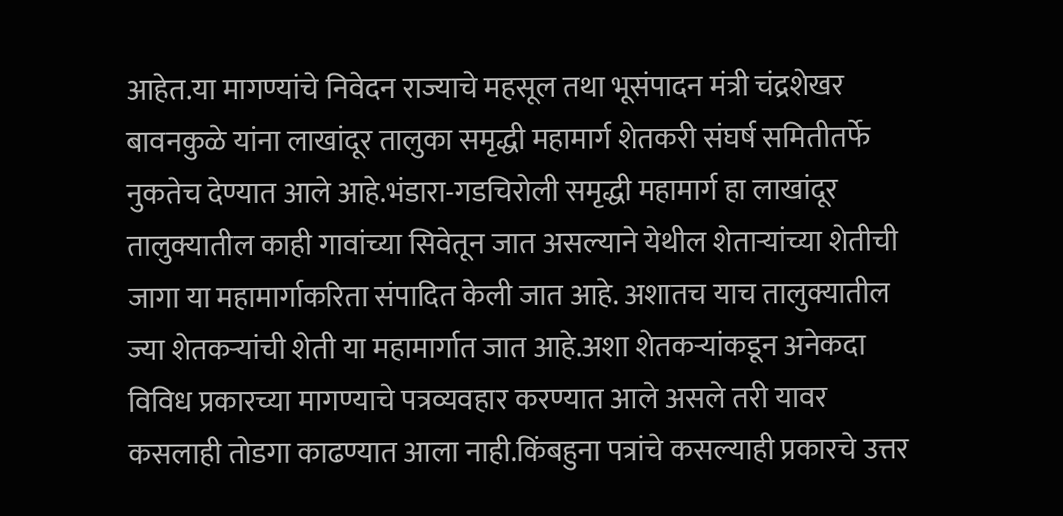आहेत.या मागण्यांचे निवेदन राज्याचे महसूल तथा भूसंपादन मंत्री चंद्रशेखर बावनकुळे यांना लाखांदूर तालुका समृद्धी महामार्ग शेतकरी संघर्ष समितीतर्फे नुकतेच देण्यात आले आहे.भंडारा-गडचिरोली समृद्धी महामार्ग हा लाखांदूर तालुक्यातील काही गावांच्या सिवेतून जात असल्याने येथील शेताऱ्यांच्या शेतीची जागा या महामार्गाकरिता संपादित केली जात आहे. अशातच याच तालुक्यातील ज्या शेतकऱ्यांची शेती या महामार्गात जात आहे.अशा शेतकऱ्यांकडून अनेकदा विविध प्रकारच्या मागण्याचे पत्रव्यवहार करण्यात आले असले तरी यावर कसलाही तोडगा काढण्यात आला नाही.किंबहुना पत्रांचे कसल्याही प्रकारचे उत्तर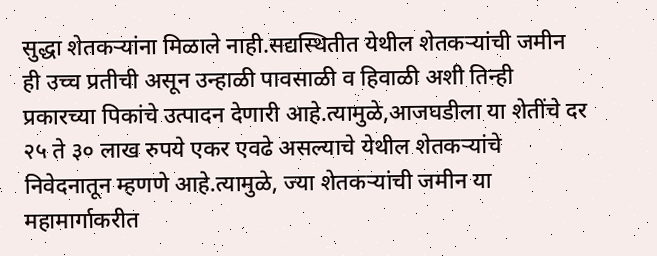सुद्धा शेतकऱ्यांना मिळाले नाही.सद्यस्थितीत येथील शेतकऱ्यांची जमीन ही उच्च प्रतीची असून उन्हाळी पावसाळी व हिवाळी अशी तिन्ही प्रकारच्या पिकांचे उत्पादन देणारी आहे.त्यामुळे,आजघडीला या शेतींचे दर २५ ते ३० लाख रुपये एकर एवढे असल्याचे येथील शेतकऱ्यांचे निवेदनातून म्हणणे आहे.त्यामुळे, ज्या शेतकऱ्यांची जमीन या महामार्गाकरीत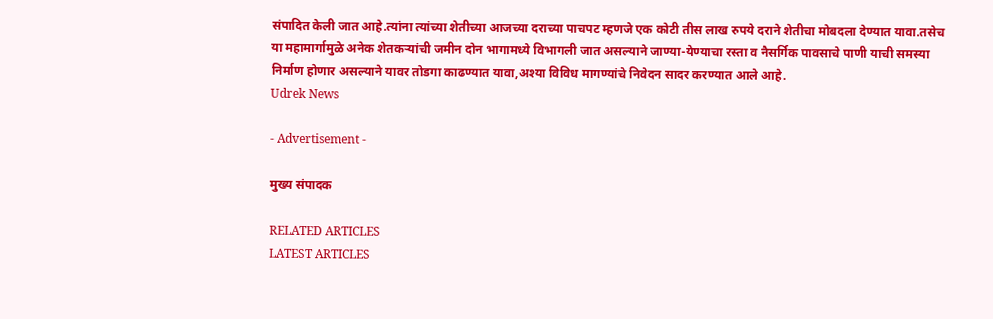संपादित केली जात आहे.त्यांना त्यांच्या शेतीच्या आजच्या दराच्या पाचपट म्हणजे एक कोटी तीस लाख रुपये दराने शेतीचा मोबदला देण्यात यावा.तसेच या महामार्गामुळे अनेक शेतकऱ्यांची जमीन दोन भागामध्ये विभागली जात असल्याने जाण्या-येण्याचा रस्ता व नैसर्गिक पावसाचे पाणी याची समस्या निर्माण होणार असल्याने यावर तोडगा काढण्यात यावा,अश्या विविध मागण्यांचे निवेदन सादर करण्यात आले आहे.
Udrek News

- Advertisement -

मुख्य संपादक

RELATED ARTICLES
LATEST ARTICLES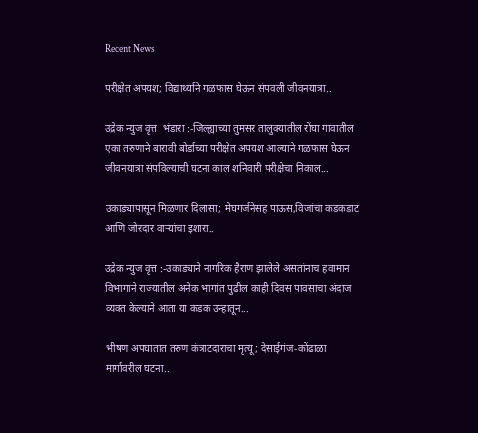Recent News

परीक्षेत अपयश; विद्यार्थ्याने गळफास घेऊन संपवली जीवनयात्रा..

उद्रेक न्युज वृत्त  भंडारा :-जिल्ह्याच्या तुमसर तालुक्यातील रोंघा गावातील एका तरुणाने बारावी बोर्डाच्या परीक्षेत अपयश आल्याने गळफास घेऊन जीवनयात्रा संपविल्याची घटना काल शनिवारी परीक्षेचा निकाल...

उकाड्यापासून मिळणार दिलासा; मेघगर्जनेसह पाऊस,विजांचा कडकडाट आणि जोरदार वाऱ्यांचा इशारा..

उद्रेक न्युज वृत्त :-उकाड्याने नागरिक हैराण झालेले असतांनाच हवामान विभागाने राज्यातील अनेक भागांत पुढील काही दिवस पावसाचा अंदाज व्यक्त केल्याने आता या कडक उन्हातून...

भीषण अपघातात तरुण कंत्राटदाराचा मृत्यू; देसाईगंज-कोंढाळा मार्गावरील घटना..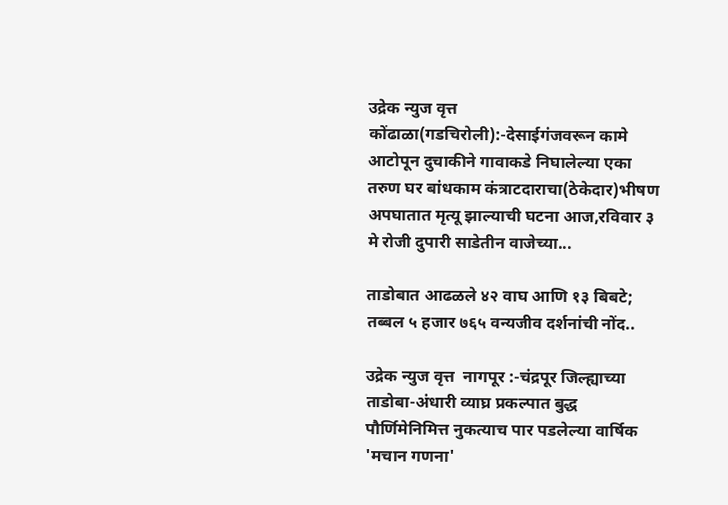उद्रेक न्युज वृत्त  कोंढाळा(गडचिरोली):-देसाईगंजवरून कामे आटोपून दुचाकीने गावाकडे निघालेल्या एका तरुण घर बांधकाम कंत्राटदाराचा(ठेकेदार)भीषण अपघातात मृत्यू झाल्याची घटना आज,रविवार ३ मे रोजी दुपारी साडेतीन वाजेच्या...

ताडोबात आढळले ४२ वाघ आणि १३ बिबटे; तब्बल ५ हजार ७६५ वन्यजीव दर्शनांची नोंद..

उद्रेक न्युज वृत्त  नागपूर :-चंद्रपूर जिल्ह्याच्या ताडोबा-अंधारी व्याघ्र प्रकल्पात बुद्ध पौर्णिमेनिमित्त नुकत्याच पार पडलेल्या वार्षिक 'मचान गणना'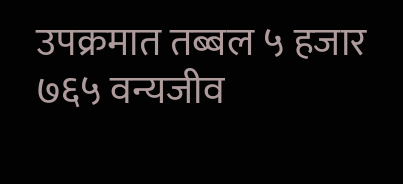उपक्रमात तब्बल ५ हजार ७६५ वन्यजीव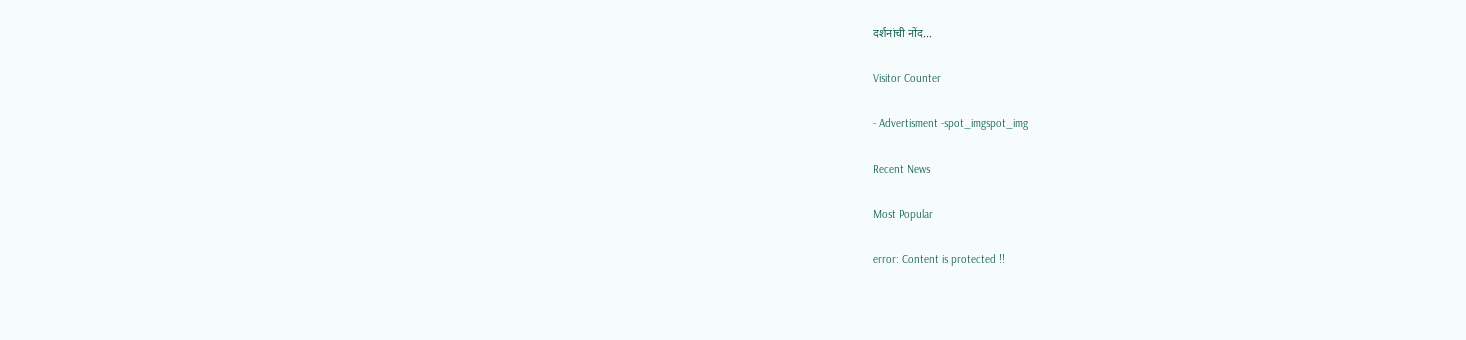दर्शनांची नोंद...

Visitor Counter

- Advertisment -spot_imgspot_img

Recent News

Most Popular

error: Content is protected !!